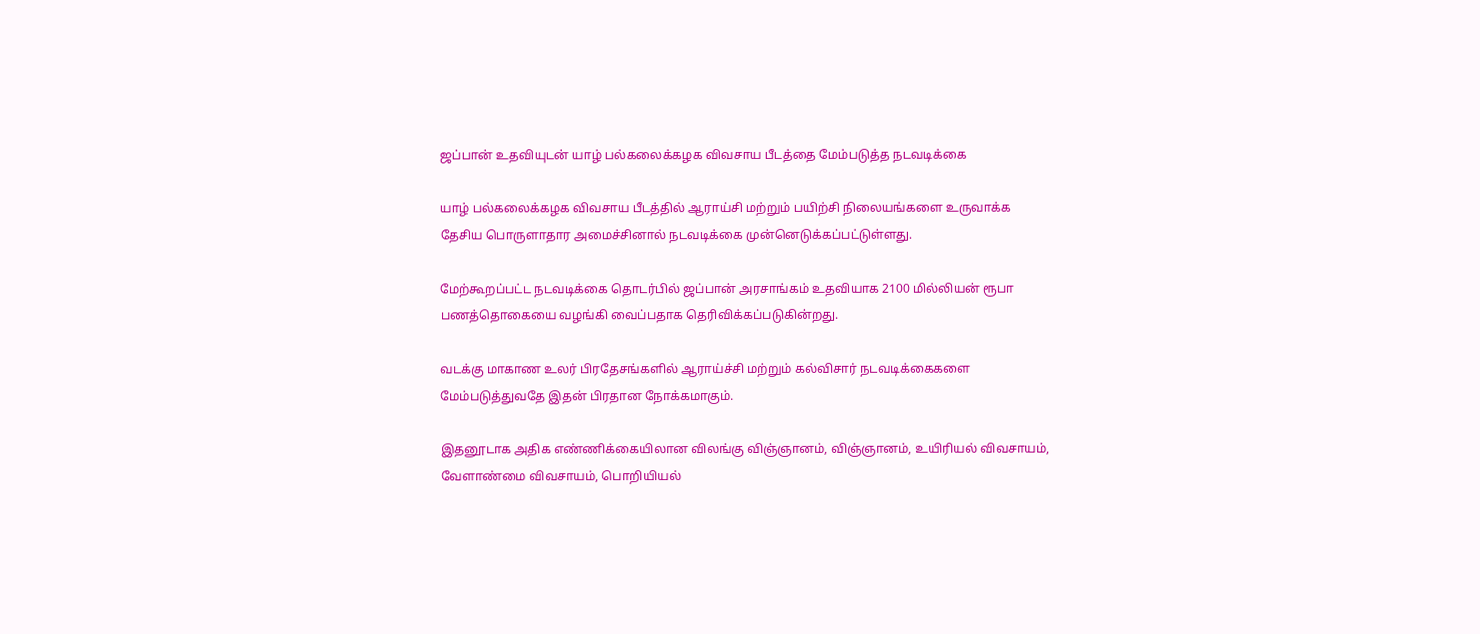ஜப்பான் உதவியுடன் யாழ் பல்கலைக்கழக விவசாய பீடத்தை மேம்படுத்த நடவடிக்கை

யாழ் பல்கலைக்கழக விவசாய பீடத்தில் ஆராய்சி மற்றும் பயிற்சி நிலையங்களை உருவாக்க தேசிய பொருளாதார அமைச்சினால் நடவடிக்கை முன்னெடுக்கப்பட்டுள்ளது.

மேற்கூறப்பட்ட நடவடிக்கை தொடர்பில் ஜப்பான் அரசாங்கம் உதவியாக 2100 மில்லியன் ரூபா பணத்தொகையை வழங்கி வைப்பதாக தெரிவிக்கப்படுகின்றது.

வடக்கு மாகாண உலர் பிரதேசங்களில் ஆராய்ச்சி மற்றும் கல்விசார் நடவடிக்கைகளை மேம்படுத்துவதே இதன் பிரதான நோக்கமாகும்.

இதனூடாக அதிக எண்ணிக்கையிலான விலங்கு விஞ்ஞானம், விஞ்ஞானம், உயிரியல் விவசாயம், வேளாண்மை விவசாயம், பொறியியல்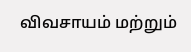விவசாயம் மற்றும்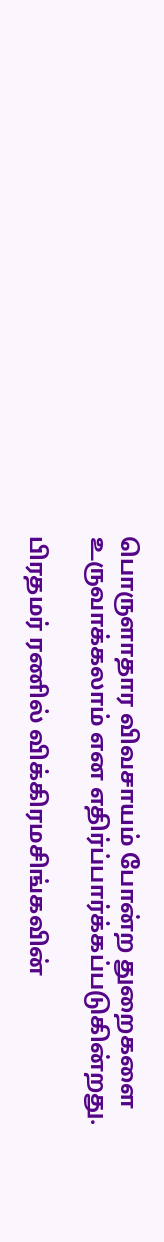பொருளாதார விவசாயம் போன்ற துறைகளை உருவாக்கலாம் என எதிர்ப்பார்க்கப்படுகின்றது.

பிரதமர் ரணில் விக்கிரமசிங்கவின்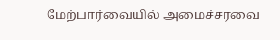மேற்பார்வையில் அமைச்சரவை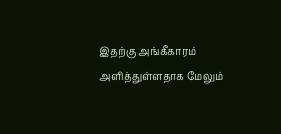இதற்கு அங்கீகாரம் அளித்துள்ளதாக மேலும்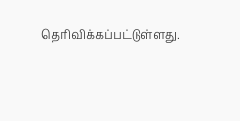தெரிவிக்கப்பட்டுள்ளது.